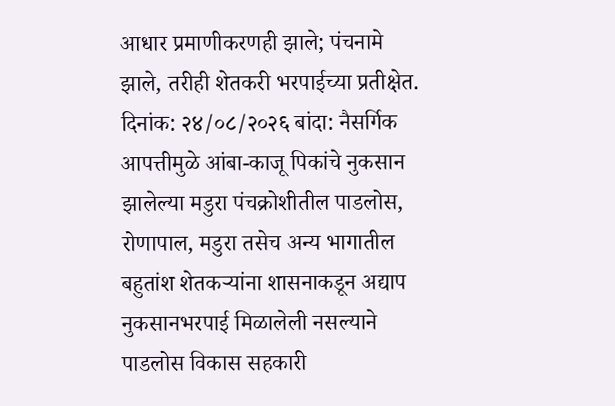आधार प्रमाणीकरणही झाले; पंचनामे झाले, तरीही शेतकरी भरपाईच्या प्रतीक्षेत.
दिनांक: २४/०८/२०२६ बांदा: नैसर्गिक आपत्तीमुळे आंबा-काजू पिकांचे नुकसान झालेल्या मडुरा पंचक्रोशीतील पाडलोस, रोणापाल, मडुरा तसेच अन्य भागातील बहुतांश शेतकऱ्यांना शासनाकडून अद्याप नुकसानभरपाई मिळालेली नसल्याने पाडलोस विकास सहकारी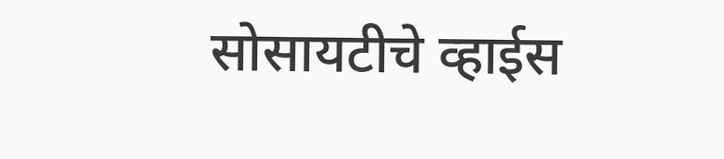सोसायटीचे व्हाईस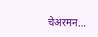चेअरमन…